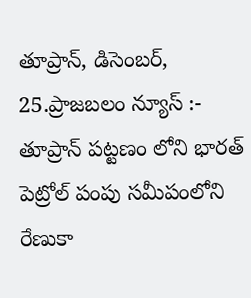తూప్రాన్, డిసెంబర్, 25.ప్రాజబలం న్యూస్ :-
తూప్రాన్ పట్టణం లోని భారత్ పెట్రోల్ పంపు సమీపంలోని రేణుకా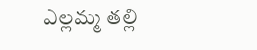ఎల్లమ్మ తల్లి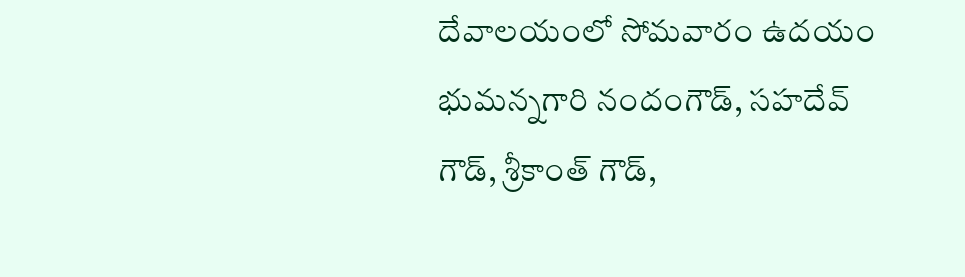దేవాలయంలో సోమవారం ఉదయం భుమన్నగారి నందంగౌడ్, సహదేవ్ గౌడ్, శ్రీకాంత్ గౌడ్,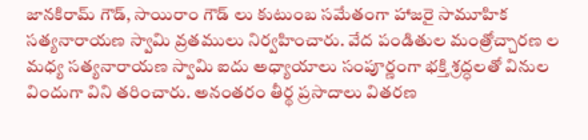జానకిరామ్ గౌడ్, సాయిరాం గౌడ్ లు కుటుంబ సమేతంగా హాజరై సామూహిక సత్యనారాయణ స్వామి వ్రతములు నిర్వహించారు. వేద పండితుల మంత్రోచ్చారణ ల మధ్య సత్యనారాయణ స్వామి ఐదు అధ్యాయాలు సంపూర్ణంగా భక్తి శ్రద్ధలతో వినుల విందుగా విని తరించారు. అనంతరం తీర్థ ప్రసాదాలు వితరణ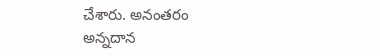చేశారు. అనంతరం అన్నదాన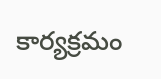కార్యక్రమం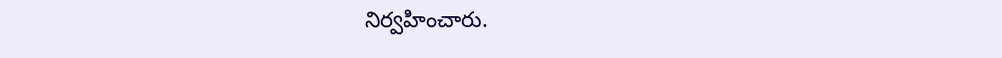నిర్వహించారు.